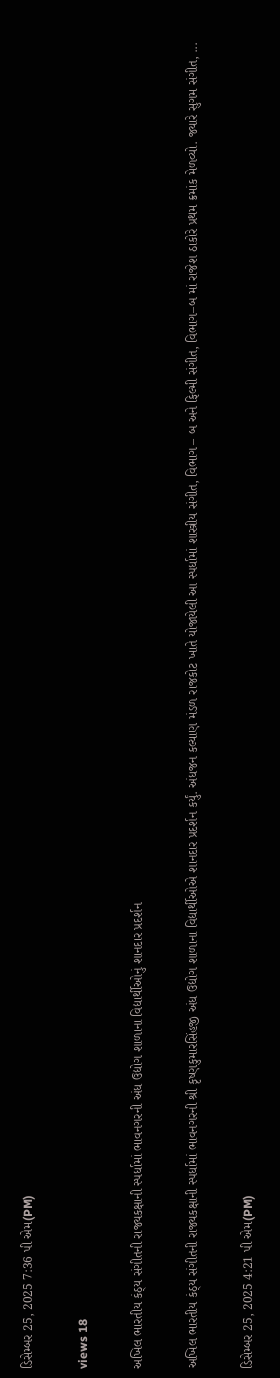ડિસેમ્બર 25, 2025 7:36 પી એમ(PM)

views 18

અખિલ ભારતીય કંઠ્ય સંગીતની રાજ્યકક્ષાની સ્પર્ધામાં ભાવનગરની અંધ ઉદ્યોગ શાળાના વિદ્યાર્થીઓનું શાનદાર પ્રદર્શન

અખિલ ભારતીય કંઠ્ય સંગીતની રાજ્યકક્ષાની સ્પર્ધામાં ભાવનગરની શ્રી કૃષ્ણકુમારસિંહજી અંધ ઉદ્યોગ શાળાના વિદ્યાર્થીઓએ શાનદાર પ્રદર્શન કર્યું. અંધજન કલ્યાણ મંડળ રાજકોટ ખાતે યોજાયેલી આ સ્પર્ધામાં શાસ્ત્રીય સંગીત, વિભાગ – બ અને ફિલ્મી સંગીત, વિભાગ–બ માં રાજેશ ઠાકોરે પ્રથમ ક્રમાંક મેળવ્યો. જ્યારે સુગમ સંગીત, ...

ડિસેમ્બર 25, 2025 4:21 પી એમ(PM)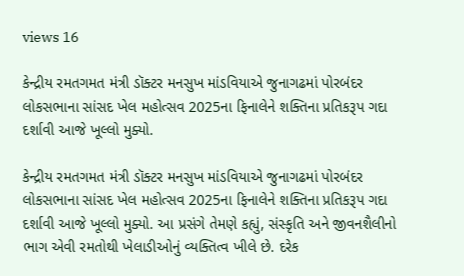views 16

કેન્દ્રીય રમતગમત મંત્રી ડૉક્ટર મનસુખ માંડવિયાએ જુનાગઢમાં પોરબંદર લોકસભાના સાંસદ ખેલ મહોત્સવ 2025ના ફિનાલેને શક્તિના પ્રતિકરૂપ ગદા દર્શાવી આજે ખૂલ્લો મુક્યો.

કેન્દ્રીય રમતગમત મંત્રી ડૉક્ટર મનસુખ માંડવિયાએ જુનાગઢમાં પોરબંદર લોકસભાના સાંસદ ખેલ મહોત્સવ 2025ના ફિનાલેને શક્તિના પ્રતિકરૂપ ગદા દર્શાવી આજે ખૂલ્લો મુક્યો. આ પ્રસંગે તેમણે કહ્યું, સંસ્કૃતિ અને જીવનશૈલીનો ભાગ એવી રમતોથી ખેલાડીઓનું વ્યક્તિત્વ ખીલે છે. દરેક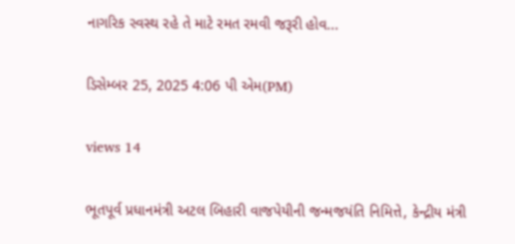નાગરિક સ્વસ્થ રહે તે માટે રમત રમવી જરૂરી હોવ...

ડિસેમ્બર 25, 2025 4:06 પી એમ(PM)

views 14

ભૂતપૂર્વ પ્રધાનમંત્રી અટલ બિહારી વાજપેયીની જન્મજયંતિ નિમિત્તે, કેન્દ્રીય મંત્રી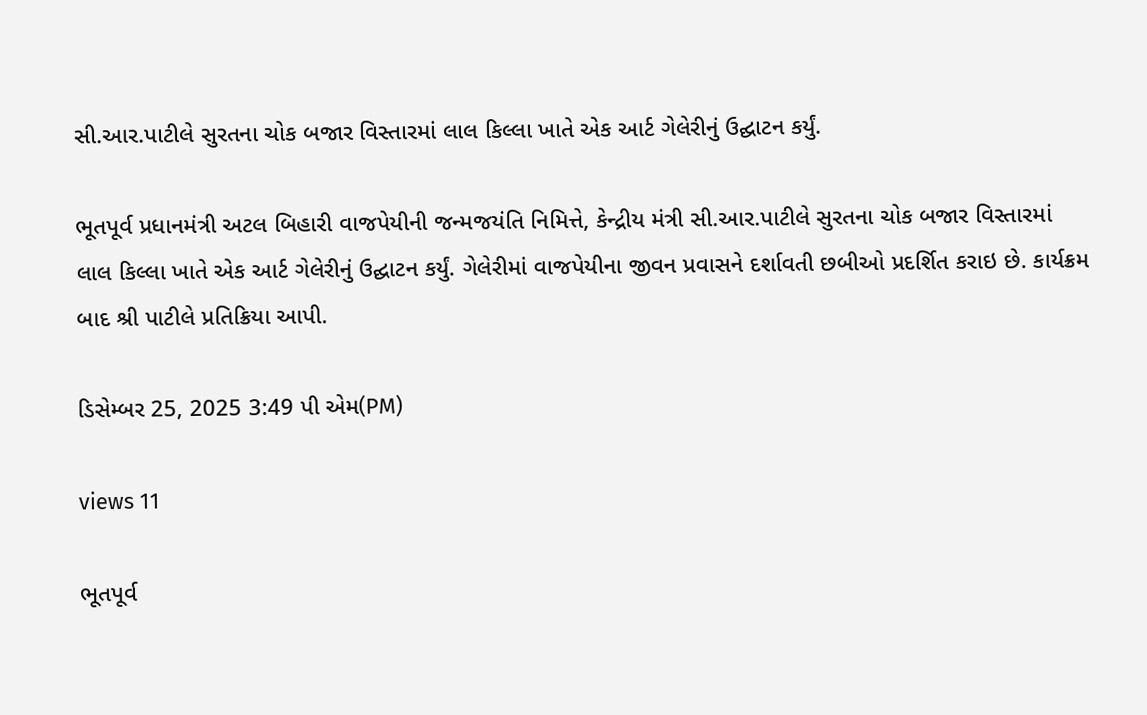સી.આર.પાટીલે સુરતના ચોક બજાર વિસ્તારમાં લાલ કિલ્લા ખાતે એક આર્ટ ગેલેરીનું ઉદ્ઘાટન કર્યું.

ભૂતપૂર્વ પ્રધાનમંત્રી અટલ બિહારી વાજપેયીની જન્મજયંતિ નિમિત્તે, કેન્દ્રીય મંત્રી સી.આર.પાટીલે સુરતના ચોક બજાર વિસ્તારમાં લાલ કિલ્લા ખાતે એક આર્ટ ગેલેરીનું ઉદ્ઘાટન કર્યું. ગેલેરીમાં વાજપેયીના જીવન પ્રવાસને દર્શાવતી છબીઓ પ્રદર્શિત કરાઇ છે. કાર્યક્રમ બાદ શ્રી પાટીલે પ્રતિક્રિયા આપી.

ડિસેમ્બર 25, 2025 3:49 પી એમ(PM)

views 11

ભૂતપૂર્વ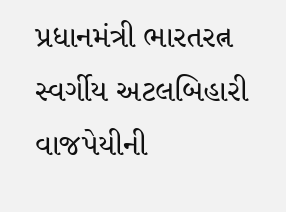પ્રધાનમંત્રી ભારતરત્ન સ્વર્ગીય અટલબિહારી વાજપેયીની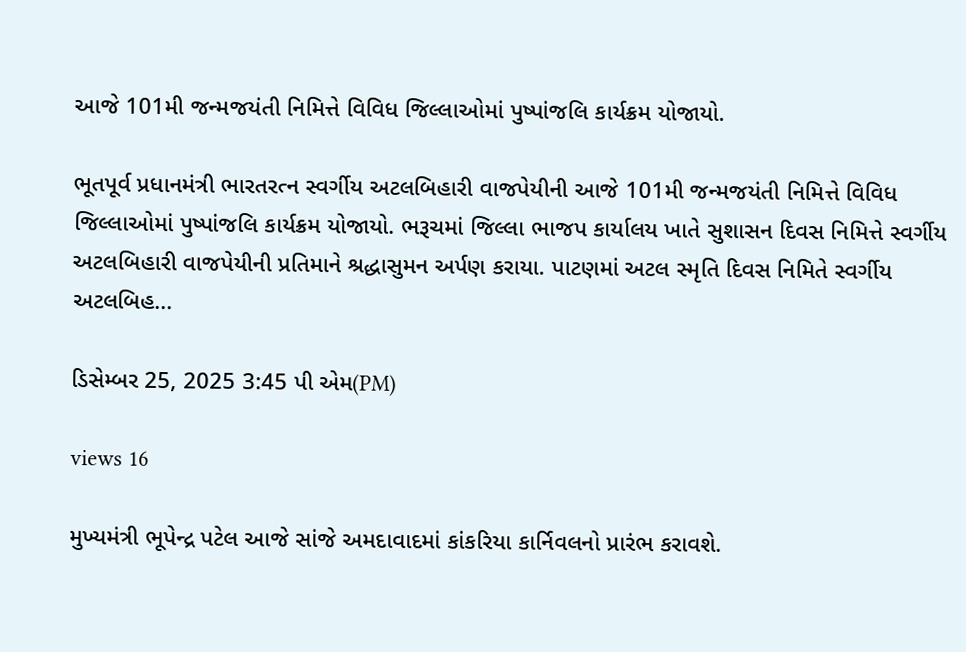આજે 101મી જન્મજયંતી નિમિત્તે વિવિધ જિલ્લાઓમાં પુષ્પાંજલિ કાર્યક્રમ યોજાયો.

ભૂતપૂર્વ પ્રધાનમંત્રી ભારતરત્ન સ્વર્ગીય અટલબિહારી વાજપેયીની આજે 101મી જન્મજયંતી નિમિત્તે વિવિધ જિલ્લાઓમાં પુષ્પાંજલિ કાર્યક્રમ યોજાયો. ભરૂચમાં જિલ્લા ભાજપ કાર્યાલય ખાતે સુશાસન દિવસ નિમિત્તે સ્વર્ગીય અટલબિહારી વાજપેયીની પ્રતિમાને શ્રદ્ધાસુમન અર્પણ કરાયા. પાટણમાં અટલ સ્મૃતિ દિવસ નિમિતે સ્વર્ગીય અટલબિહ...

ડિસેમ્બર 25, 2025 3:45 પી એમ(PM)

views 16

મુખ્યમંત્રી ભૂપેન્દ્ર પટેલ આજે સાંજે અમદાવાદમાં કાંકરિયા કાર્નિવલનો પ્રારંભ કરાવશે.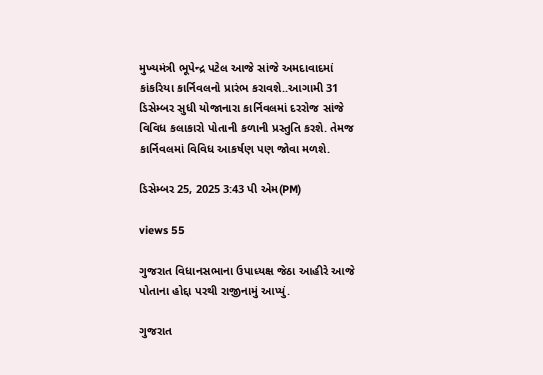મુખ્યમંત્રી ભૂપેન્દ્ર પટેલ આજે સાંજે અમદાવાદમાં કાંકરિયા કાર્નિવલનો પ્રારંભ કરાવશે..આગામી 31 ડિસેમ્બર સુધી યોજાનારા કાર્નિવલમાં દરરોજ સાંજે વિવિધ કલાકારો પોતાની કળાની પ્રસ્તુતિ કરશે. તેમજ કાર્નિવલમાં વિવિધ આકર્ષણ પણ જોવા મળશે.

ડિસેમ્બર 25, 2025 3:43 પી એમ(PM)

views 55

ગુજરાત વિધાનસભાના ઉપાધ્યક્ષ જેઠા આહીરે આજે પોતાના હોદ્દા પરથી રાજીનામું આપ્યું.

ગુજરાત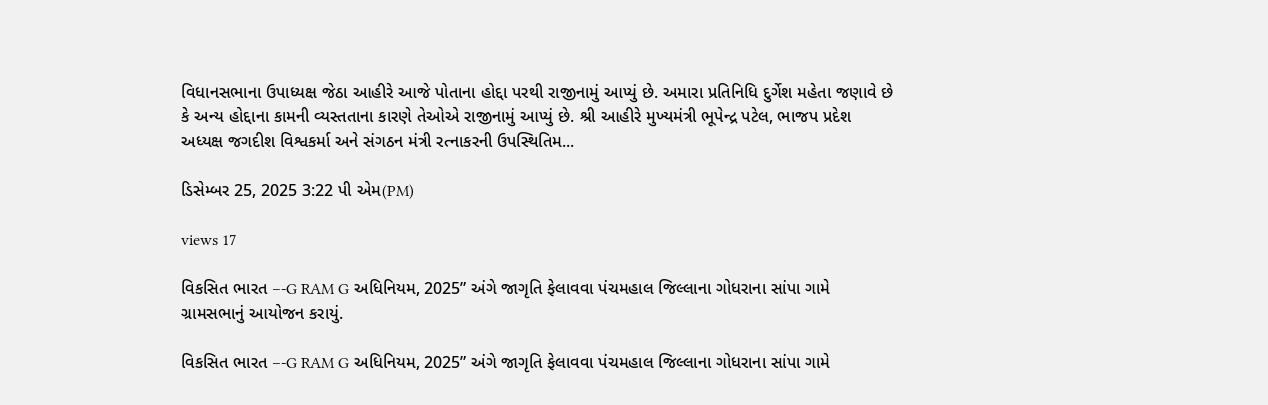વિધાનસભાના ઉપાધ્યક્ષ જેઠા આહીરે આજે પોતાના હોદ્દા પરથી રાજીનામું આપ્યું છે. અમારા પ્રતિનિધિ દુર્ગેશ મહેતા જણાવે છે કે અન્ય હોદ્દાના કામની વ્યસ્તતાના કારણે તેઓએ રાજીનામું આપ્યું છે. શ્રી આહીરે મુખ્યમંત્રી ભૂપેન્દ્ર પટેલ, ભાજપ પ્રદેશ અધ્યક્ષ જગદીશ વિશ્વકર્મા અને સંગઠન મંત્રી રત્નાકરની ઉપસ્થિતિમ...

ડિસેમ્બર 25, 2025 3:22 પી એમ(PM)

views 17

વિકસિત ભારત –-G RAM G અધિનિયમ, 2025” અંગે જાગૃતિ ફેલાવવા પંચમહાલ જિલ્લાના ગોધરાના સાંપા ગામે ગ્રામસભાનું આયોજન કરાયું.

વિકસિત ભારત –-G RAM G અધિનિયમ, 2025” અંગે જાગૃતિ ફેલાવવા પંચમહાલ જિલ્લાના ગોધરાના સાંપા ગામે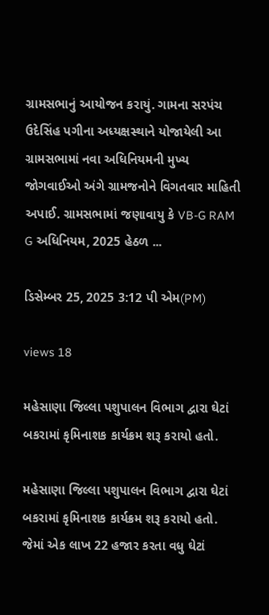ગ્રામસભાનું આયોજન કરાયું. ગામના સરપંચ ઉદેસિંહ પગીના અધ્યક્ષસ્થાને યોજાયેલી આ ગ્રામસભામાં નવા અધિનિયમની મુખ્ય જોગવાઈઓ અંગે ગ્રામજનોને વિગતવાર માહિતી અપાઈ. ગ્રામસભામાં જણાવાયુ કે VB-G RAM G અધિનિયમ, 2025 હેઠળ ...

ડિસેમ્બર 25, 2025 3:12 પી એમ(PM)

views 18

મહેસાણા જિલ્લા પશુપાલન વિભાગ દ્વારા ઘેટાં બકરામાં કૃમિનાશક કાર્યક્રમ શરૂ કરાયો હતો.

મહેસાણા જિલ્લા પશુપાલન વિભાગ દ્વારા ઘેટાં બકરામાં કૃમિનાશક કાર્યક્રમ શરૂ કરાયો હતો. જેમાં એક લાખ 22 હજાર કરતા વધુ ઘેટાં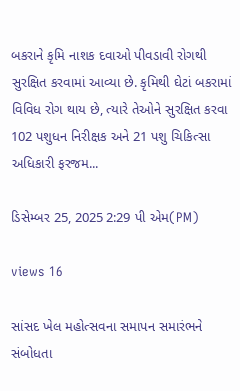બકરાને કૃમિ નાશક દવાઓ પીવડાવી રોગથી સુરક્ષિત કરવામાં આવ્યા છે. કૃમિથી ઘેટાં બકરામાં વિવિધ રોગ થાય છે, ત્યારે તેઓને સુરક્ષિત કરવા 102 પશુધન નિરીક્ષક અને 21 પશુ ચિકિત્સા અધિકારી ફરજમ...

ડિસેમ્બર 25, 2025 2:29 પી એમ(PM)

views 16

સાંસદ ખેલ મહોત્સવના સમાપન સમારંભને સંબોધતા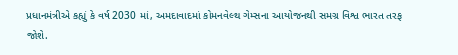પ્રધાનમંત્રીએ કહ્યું કે વર્ષ 2030 માં, અમદાવાદમાં કોમનવેલ્થ ગેમ્સના આયોજનથી સમગ્ર વિશ્વ ભારત તરફ જોશે.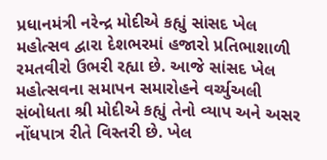પ્રધાનમંત્રી નરેન્દ્ર મોદીએ કહ્યું સાંસદ ખેલ મહોત્સવ દ્વારા દેશભરમાં હજારો પ્રતિભાશાળી રમતવીરો ઉભરી રહ્યા છે. આજે સાંસદ ખેલ મહોત્સવના સમાપન સમારોહને વર્ચ્યુઅલી સંબોધતા શ્રી મોદીએ કહ્યું તેનો વ્યાપ અને અસર નોંધપાત્ર રીતે વિસ્તરી છે. ખેલ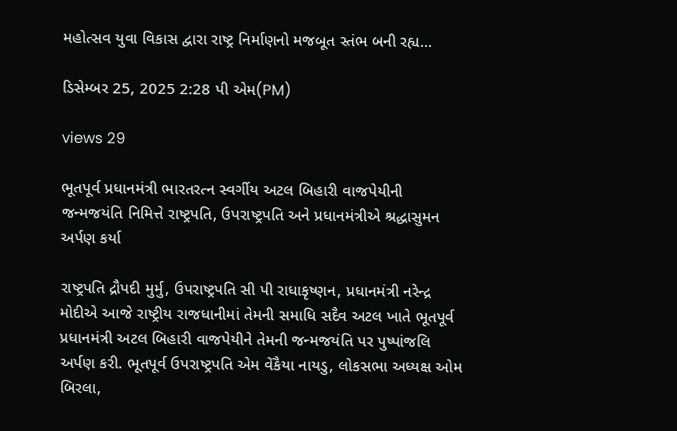મહોત્સવ યુવા વિકાસ દ્વારા રાષ્ટ્ર નિર્માણનો મજબૂત સ્તંભ બની રહ્ય...

ડિસેમ્બર 25, 2025 2:28 પી એમ(PM)

views 29

ભૂતપૂર્વ પ્રધાનમંત્રી ભારતરત્ન સ્વર્ગીય અટલ બિહારી વાજપેયીની જન્મજયંતિ નિમિત્તે રાષ્ટ્રપતિ, ઉપરાષ્ટ્રપતિ અને પ્રધાનમંત્રીએ શ્રદ્ધાસુમન અર્પણ કર્યા

રાષ્ટ્રપતિ દ્રૌપદી મુર્મુ, ઉપરાષ્ટ્રપતિ સી પી રાધાકૃષ્ણન, પ્રધાનમંત્રી નરેન્દ્ર મોદીએ આજે રાષ્ટ્રીય રાજધાનીમાં તેમની સમાધિ સદૈવ અટલ ખાતે ભૂતપૂર્વ પ્રધાનમંત્રી અટલ બિહારી વાજપેયીને તેમની જન્મજયંતિ પર પુષ્પાંજલિ અર્પણ કરી. ભૂતપૂર્વ ઉપરાષ્ટ્રપતિ એમ વેંકૈયા નાયડુ, લોકસભા અધ્યક્ષ ઓમ બિરલા,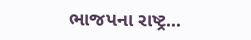ભાજપના રાષ્ટ્ર...